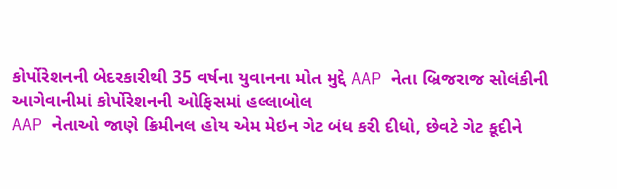કોર્પોરેશનની બેદરકારીથી 35 વર્ષના યુવાનના મોત મુદ્દે AAP નેતા બ્રિજરાજ સોલંકીની આગેવાનીમાં કોર્પોરેશનની ઓફિસમાં હલ્લાબોલ
AAP નેતાઓ જાણે ક્રિમીનલ હોય એમ મેઇન ગેટ બંધ કરી દીધો, છેવટે ગેટ કૂદીને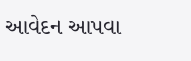આવેદન આપવા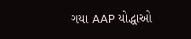ગયા AAP યોદ્ધાઓ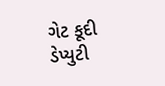ગેટ કૂદી ડેપ્યુટી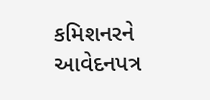કમિશનરને આવેદનપત્ર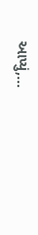આપ્યું,...